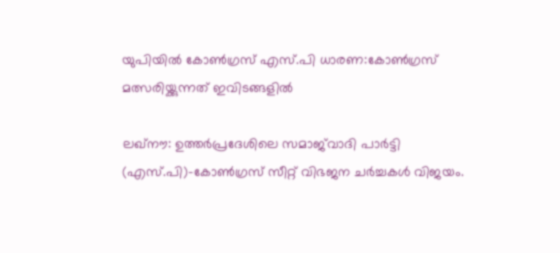യുപിയില്‍ കോണ്‍ഗ്രസ് എസ്.പി ധാരണ:കോണ്‍ഗ്രസ് മത്സരിയ്ക്കുന്നത് ഇവിടങ്ങളില്‍

ലഖ്‌നൗ: ഉത്തര്‍പ്രദേശിലെ സമാജ്‌വാദി പാര്‍ട്ടി (എസ്.പി)-കോണ്‍ഗ്രസ് സീറ്റ് വിഭജന ചര്‍ച്ചകള്‍ വിജയം.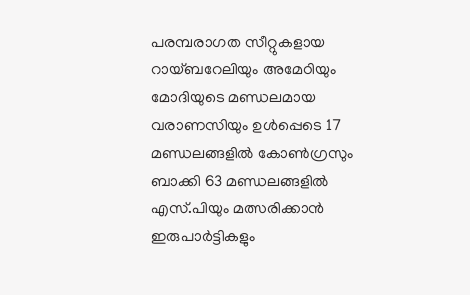പരമ്പരാഗത സീറ്റുകളായ റായ്ബറേലിയും അമേഠിയും മോദിയുടെ മണ്ഡലമായ വരാണസിയും ഉള്‍പ്പെടെ 17 മണ്ഡലങ്ങളില്‍ കോണ്‍ഗ്രസും ബാക്കി 63 മണ്ഡലങ്ങളില്‍ എസ്.പിയും മത്സരിക്കാന്‍ ഇരുപാര്‍ട്ടികളും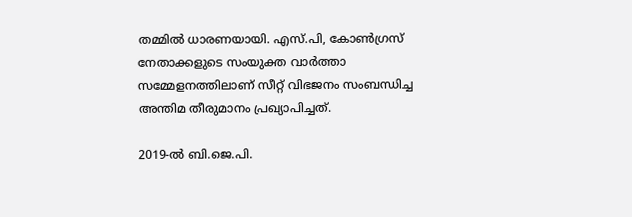തമ്മില്‍ ധാരണയായി. എസ്.പി, കോണ്‍ഗ്രസ് നേതാക്കളുടെ സംയുക്ത വാര്‍ത്താ സമ്മേളനത്തിലാണ് സീറ്റ് വിഭജനം സംബന്ധിച്ച അന്തിമ തീരുമാനം പ്രഖ്യാപിച്ചത്.

2019-ല്‍ ബി.ജെ.പി.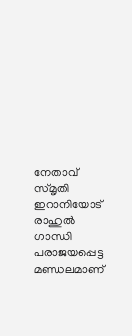നേതാവ് സ്മൃതി ഇറാനിയോട് രാഹുല്‍ ഗാന്ധി പരാജയപ്പെട്ട മണ്ഡലമാണ്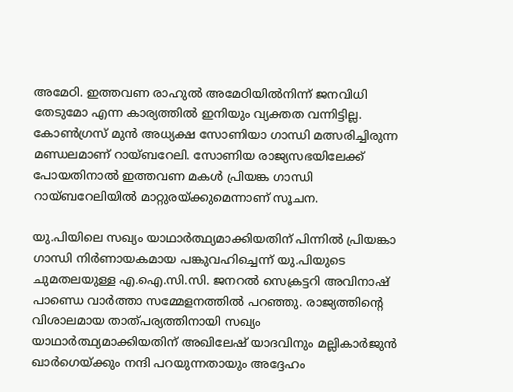അമേഠി. ഇത്തവണ രാഹുല്‍ അമേഠിയില്‍നിന്ന് ജനവിധി തേടുമോ എന്ന കാര്യത്തില്‍ ഇനിയും വ്യക്തത വന്നിട്ടില്ല. കോണ്‍ഗ്രസ് മുന്‍ അധ്യക്ഷ സോണിയാ ഗാന്ധി മത്സരിച്ചിരുന്ന മണ്ഡലമാണ് റായ്ബറേലി. സോണിയ രാജ്യസഭയിലേക്ക് പോയതിനാല്‍ ഇത്തവണ മകള്‍ പ്രിയങ്ക ഗാന്ധി റായ്ബറേലിയില്‍ മാറ്റുരയ്ക്കുമെന്നാണ് സൂചന.

യു.പിയിലെ സഖ്യം യാഥാര്‍ത്ഥ്യമാക്കിയതിന് പിന്നില്‍ പ്രിയങ്കാ ഗാന്ധി നിര്‍ണായകമായ പങ്കുവഹിച്ചെന്ന് യു.പിയുടെ ചുമതലയുള്ള എ.ഐ.സി.സി. ജനറല്‍ സെക്രട്ടറി അവിനാഷ് പാണ്ഡെ വാര്‍ത്താ സമ്മേളനത്തില്‍ പറഞ്ഞു. രാജ്യത്തിന്റെ വിശാലമായ താത്പര്യത്തിനായി സഖ്യം യാഥാര്‍ത്ഥ്യമാക്കിയതിന് അഖിലേഷ് യാദവിനും മല്ലികാര്‍ജുന്‍ ഖാര്‍ഗെയ്ക്കും നന്ദി പറയുന്നതായും അദ്ദേഹം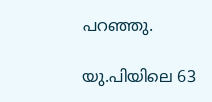പറഞ്ഞു.

യു.പിയിലെ 63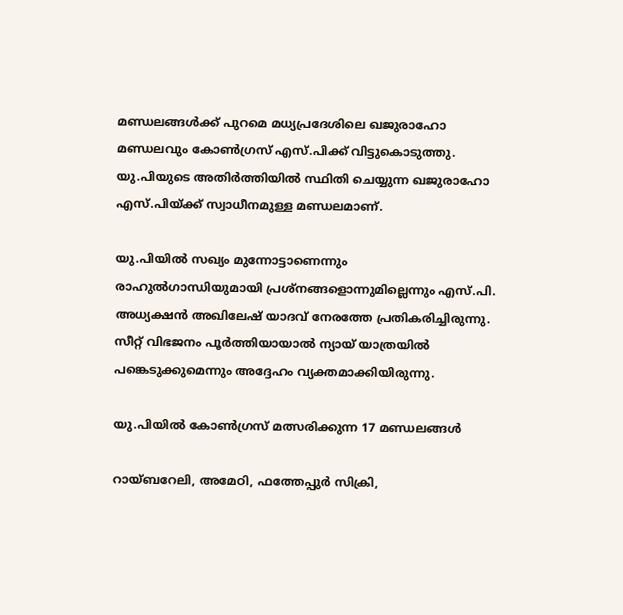മണ്ഡലങ്ങള്‍ക്ക് പുറമെ മധ്യപ്രദേശിലെ ഖജുരാഹോ മണ്ഡലവും കോണ്‍ഗ്രസ് എസ്.പിക്ക് വിട്ടുകൊടുത്തു. യു.പിയുടെ അതിര്‍ത്തിയില്‍ സ്ഥിതി ചെയ്യുന്ന ഖജുരാഹോ എസ്.പിയ്ക്ക് സ്വാധീനമുള്ള മണ്ഡലമാണ്.

യു.പിയില്‍ സഖ്യം മുന്നോട്ടാണെന്നും രാഹുല്‍ഗാന്ധിയുമായി പ്രശ്‌നങ്ങളൊന്നുമില്ലെന്നും എസ്.പി. അധ്യക്ഷന്‍ അഖിലേഷ് യാദവ് നേരത്തേ പ്രതികരിച്ചിരുന്നു. സീറ്റ് വിഭജനം പൂര്‍ത്തിയായാല്‍ ന്യായ് യാത്രയില്‍ പങ്കെടുക്കുമെന്നും അദ്ദേഹം വ്യക്തമാക്കിയിരുന്നു.

യു.പിയില്‍ കോണ്‍ഗ്രസ് മത്സരിക്കുന്ന 17 മണ്ഡലങ്ങള്‍

റായ്ബറേലി, അമേഠി, ഫത്തേപ്പുര്‍ സിക്രി,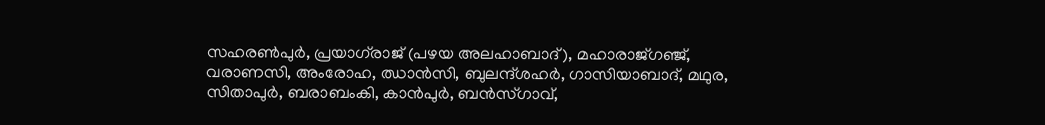സഹരണ്‍പുര്‍, പ്രയാഗ്‌രാജ് (പഴയ അലഹാബാദ്), മഹാരാജ്ഗഞ്ജ്, വരാണസി, അംരോഹ, ഝാന്‍സി, ബുലന്ദ്ശഹര്‍, ഗാസിയാബാദ്, മഥുര, സിതാപുര്‍, ബരാബംകി, കാന്‍പുര്‍, ബന്‍സ്ഗാവ്,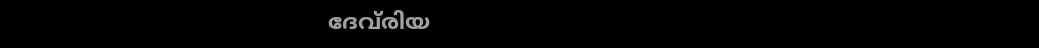ദേവ്‌രിയ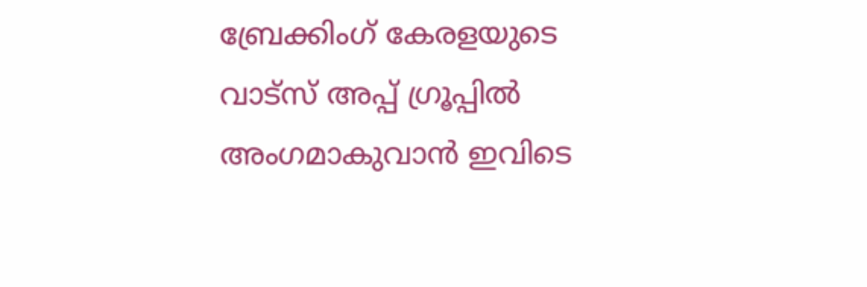ബ്രേക്കിംഗ് കേരളയുടെ വാട്സ് അപ്പ് ഗ്രൂപ്പിൽ അംഗമാകുവാൻ ഇവിടെ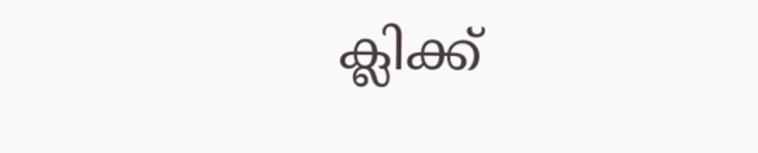ക്ലിക്ക്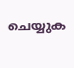ചെയ്യുക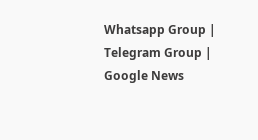Whatsapp Group | Telegram Group | Google News